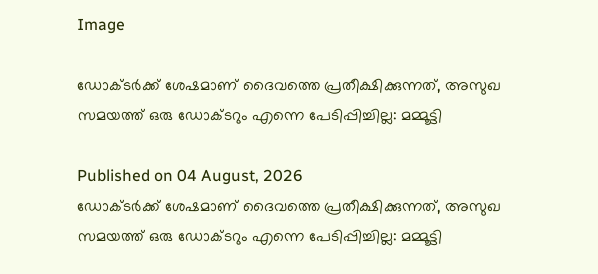Image

ഡോക്ടര്‍ക്ക് ശേഷമാണ് ദൈവത്തെ പ്രതീക്ഷിക്കുന്നത്, അസുഖ സമയത്ത് ഒരു ഡോക്ടറും എന്നെ പേടിപ്പിച്ചില്ല: മമ്മൂട്ടി

Published on 04 August, 2026
ഡോക്ടര്‍ക്ക് ശേഷമാണ് ദൈവത്തെ പ്രതീക്ഷിക്കുന്നത്, അസുഖ സമയത്ത് ഒരു ഡോക്ടറും എന്നെ പേടിപ്പിച്ചില്ല: മമ്മൂട്ടി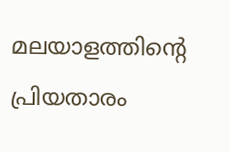മലയാളത്തിന്റെ പ്രിയതാരം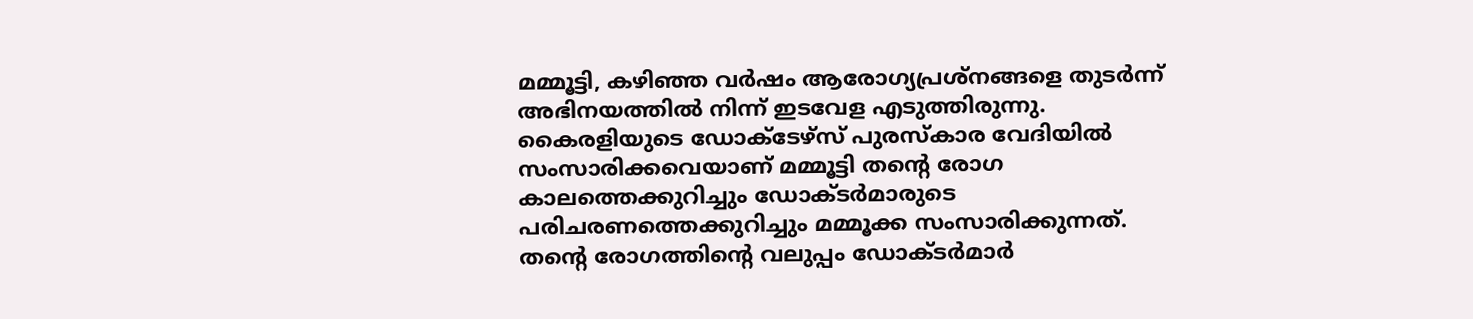മമ്മൂട്ടി, കഴിഞ്ഞ വര്‍ഷം ആരോഗ്യപ്രശ്‌നങ്ങളെ തുടര്‍ന്ന് അഭിനയത്തില്‍ നിന്ന് ഇടവേള എടുത്തിരുന്നു. കൈരളിയുടെ ഡോക്ടേഴ്സ് പുരസ്‌കാര വേദിയില്‍ സംസാരിക്കവെയാണ് മമ്മൂട്ടി തന്റെ രോഗ കാലത്തെക്കുറിച്ചും ഡോക്ടര്‍മാരുടെ പരിചരണത്തെക്കുറിച്ചും മമ്മൂക്ക സംസാരിക്കുന്നത്. തന്റെ രോഗത്തിന്റെ വലുപ്പം ഡോക്ടര്‍മാര്‍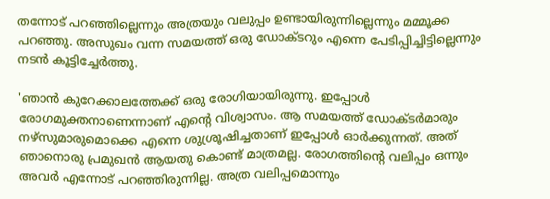തന്നോട് പറഞ്ഞില്ലെന്നും അത്രയും വലുപ്പം ഉണ്ടായിരുന്നില്ലെന്നും മമ്മൂക്ക പറഞ്ഞു. അസുഖം വന്ന സമയത്ത് ഒരു ഡോക്ടറും എന്നെ പേടിപ്പിച്ചിട്ടില്ലെന്നും നടന്‍ കൂട്ടിച്ചേര്‍ത്തു.

'ഞാന്‍ കുറേക്കാലത്തേക്ക് ഒരു രോഗിയായിരുന്നു. ഇപ്പോള്‍ രോഗമുക്തനാണെന്നാണ് എന്റെ വിശ്വാസം. ആ സമയത്ത് ഡോക്ടര്‍മാരും നഴ്സുമാരുമൊക്കെ എന്നെ ശുശ്രൂഷിച്ചതാണ് ഇപ്പോള്‍ ഓര്‍ക്കുന്നത്. അത് ഞാനൊരു പ്രമുഖന്‍ ആയതു കൊണ്ട് മാത്രമല്ല. രോഗത്തിന്റെ വലിപ്പം ഒന്നും അവര്‍ എന്നോട് പറഞ്ഞിരുന്നില്ല. അത്ര വലിപ്പമൊന്നും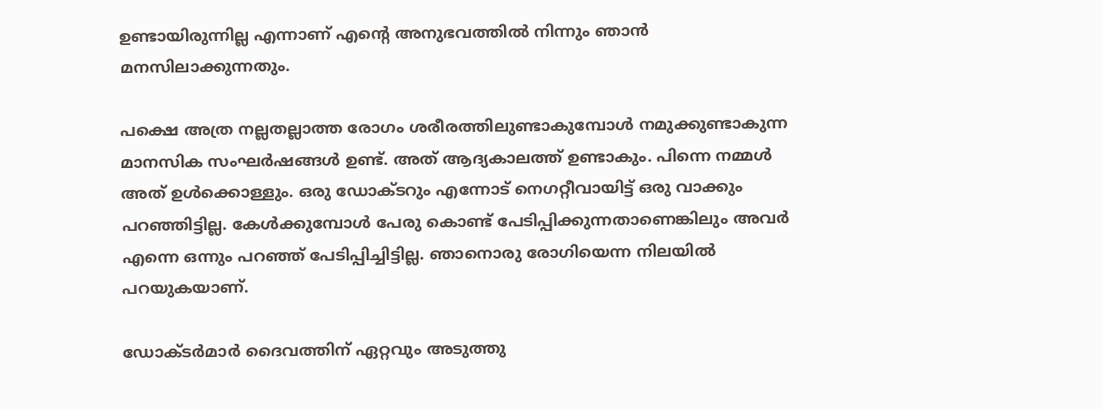ഉണ്ടായിരുന്നില്ല എന്നാണ് എന്റെ അനുഭവത്തില്‍ നിന്നും ഞാന്‍ മനസിലാക്കുന്നതും.

പക്ഷെ അത്ര നല്ലതല്ലാത്ത രോഗം ശരീരത്തിലുണ്ടാകുമ്പോള്‍ നമുക്കുണ്ടാകുന്ന മാനസിക സംഘര്‍ഷങ്ങള്‍ ഉണ്ട്. അത് ആദ്യകാലത്ത് ഉണ്ടാകും. പിന്നെ നമ്മള്‍ അത് ഉള്‍ക്കൊള്ളും. ഒരു ഡോക്ടറും എന്നോട് നെഗറ്റീവായിട്ട് ഒരു വാക്കും പറഞ്ഞിട്ടില്ല. കേള്‍ക്കുമ്പോള്‍ പേരു കൊണ്ട് പേടിപ്പിക്കുന്നതാണെങ്കിലും അവര്‍ എന്നെ ഒന്നും പറഞ്ഞ് പേടിപ്പിച്ചിട്ടില്ല. ഞാനൊരു രോഗിയെന്ന നിലയില്‍ പറയുകയാണ്.

ഡോക്ടര്‍മാര്‍ ദൈവത്തിന് ഏറ്റവും അടുത്തു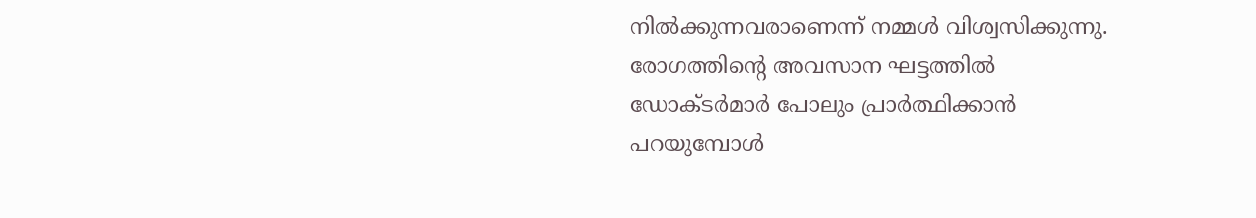നില്‍ക്കുന്നവരാണെന്ന് നമ്മള്‍ വിശ്വസിക്കുന്നു. രോഗത്തിന്റെ അവസാന ഘട്ടത്തില്‍ ഡോക്ടര്‍മാര്‍ പോലും പ്രാര്‍ത്ഥിക്കാന്‍ പറയുമ്പോള്‍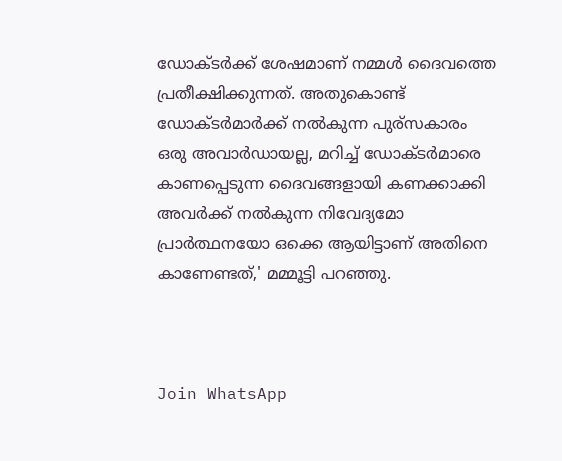ഡോക്ടര്‍ക്ക് ശേഷമാണ് നമ്മള്‍ ദൈവത്തെ പ്രതീക്ഷിക്കുന്നത്. അതുകൊണ്ട് ഡോക്ടര്‍മാര്‍ക്ക് നല്‍കുന്ന പുര്സകാരം ഒരു അവാര്‍ഡായല്ല, മറിച്ച് ഡോക്ടര്‍മാരെ കാണപ്പെടുന്ന ദൈവങ്ങളായി കണക്കാക്കി അവര്‍ക്ക് നല്‍കുന്ന നിവേദ്യമോ പ്രാര്‍ത്ഥനയോ ഒക്കെ ആയിട്ടാണ് അതിനെ കാണേണ്ടത്,' മമ്മൂട്ടി പറഞ്ഞു.



Join WhatsApp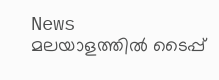News
മലയാളത്തില്‍ ടൈപ്പ്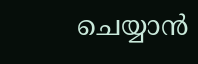ചെയ്യാന്‍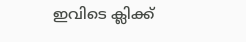ഇവിടെ ക്ലിക്ക്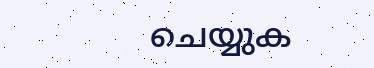ചെയ്യുക